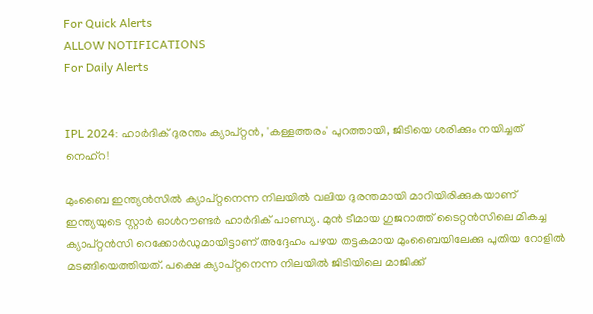For Quick Alerts
ALLOW NOTIFICATIONS
For Daily Alerts


IPL 2024: ഹാര്‍ദിക് ദുരന്തം ക്യാപ്റ്റന്‍, 'കള്ളത്തരം' പുറത്തായി, ജിടിയെ ശരിക്കും നയിച്ചത് നെഹ്‌റ!

മുംബൈ ഇന്ത്യന്‍സില്‍ ക്യാപ്റ്റനെന്ന നിലയില്‍ വലിയ ദുരന്തമായി മാറിയിരിക്കുകയാണ് ഇന്ത്യയുടെ സ്റ്റാര്‍ ഓള്‍റൗണ്ടര്‍ ഹാര്‍ദിക് പാണ്ഡ്യ. മുന്‍ ടീമായ ഗുജറാത്ത് ടൈറ്റന്‍സിലെ മികച്ച ക്യാപ്റ്റന്‍സി റെക്കോര്‍ഡുമായിട്ടാണ് അദ്ദേഹം പഴയ തട്ടകമായ മുംബൈയിലേക്കു പുതിയ റോളില്‍ മടങ്ങിയെത്തിയത്. പക്ഷെ ക്യാപ്റ്റനെന്ന നിലയില്‍ ജിടിയിലെ മാജിക്ക്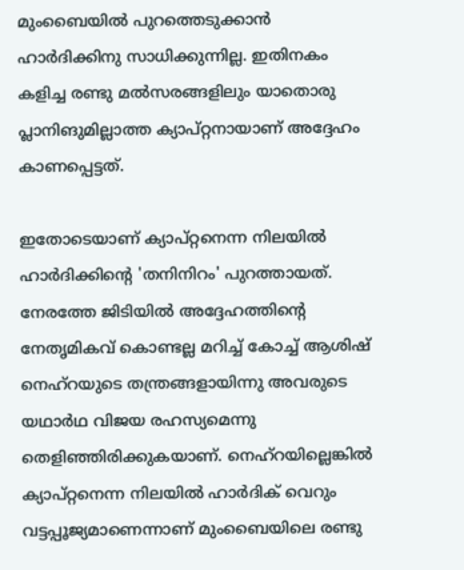മുംബൈയില്‍ പുറത്തെടുക്കാന്‍ ഹാര്‍ദിക്കിനു സാധിക്കുന്നില്ല. ഇതിനകം കളിച്ച രണ്ടു മല്‍സരങ്ങളിലും യാതൊരു പ്ലാനിങുമില്ലാത്ത ക്യാപ്റ്റനായാണ് അദ്ദേഹം കാണപ്പെട്ടത്.

ഇതോടെയാണ് ക്യാപ്റ്റനെന്ന നിലയില്‍ ഹാര്‍ദിക്കിന്റെ 'തനിനിറം' പുറത്തായത്. നേരത്തേ ജിടിയില്‍ അദ്ദേഹത്തിന്റെ നേതൃമികവ് കൊണ്ടല്ല മറിച്ച് കോച്ച് ആശിഷ് നെഹ്‌റയുടെ തന്ത്രങ്ങളായിന്നു അവരുടെ യഥാര്‍ഥ വിജയ രഹസ്യമെന്നു തെളിഞ്ഞിരിക്കുകയാണ്. നെഹ്‌റയില്ലെങ്കില്‍ ക്യാപ്റ്റനെന്ന നിലയില്‍ ഹാര്‍ദിക് വെറും വട്ടപ്പൂജ്യമാണെന്നാണ് മുംബൈയിലെ രണ്ടു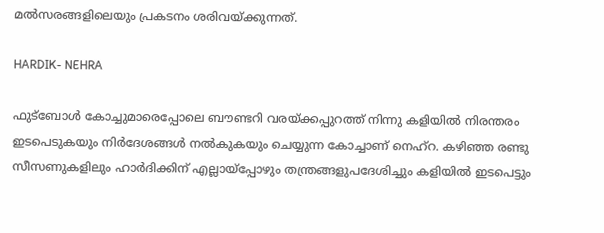മല്‍സരങ്ങളിലെയും പ്രകടനം ശരിവയ്ക്കുന്നത്.

HARDIK- NEHRA

ഫുട്‌ബോള്‍ കോച്ചുമാരെപ്പോലെ ബൗണ്ടറി വരയ്ക്കപ്പുറത്ത് നിന്നു കളിയില്‍ നിരന്തരം ഇടപെടുകയും നിര്‍ദേശങ്ങള്‍ നല്‍കുകയും ചെയ്യുന്ന കോച്ചാണ് നെഹ്‌റ. കഴിഞ്ഞ രണ്ടു സീസണുകളിലും ഹാര്‍ദിക്കിന് എല്ലായ്‌പ്പോഴും തന്ത്രങ്ങളുപദേശിച്ചും കളിയില്‍ ഇടപെട്ടും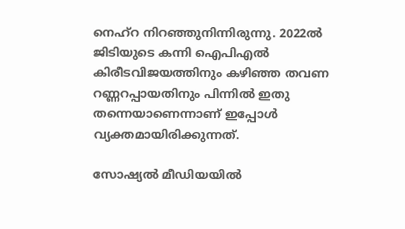നെഹ്‌റ നിറഞ്ഞുനിന്നിരുന്നു. 2022ല്‍ ജിടിയുടെ കന്നി ഐപിഎല്‍ കിരീടവിജയത്തിനും കഴിഞ്ഞ തവണ റണ്ണറപ്പായതിനും പിന്നില്‍ ഇതു തന്നെയാണെന്നാണ് ഇപ്പോള്‍ വ്യക്തമായിരിക്കുന്നത്.

സോഷ്യല്‍ മീഡിയയില്‍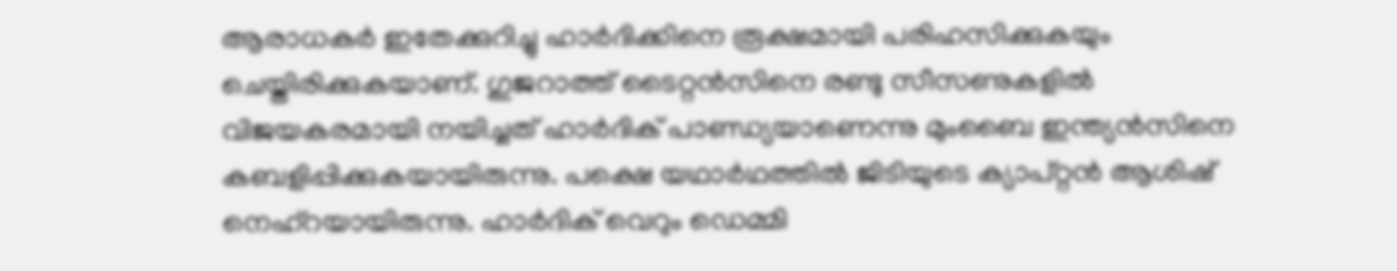ആരാധകര്‍ ഇതേക്കുറിച്ചു ഹാര്‍ദിക്കിനെ രൂക്ഷമായി പരിഹസിക്കുകയും ചെയ്തിരിക്കുകയാണ്. ഗുജറാത്ത് ടൈറ്റന്‍സിനെ രണ്ടു സീസണുകളില്‍ വിജയകരമായി നയിച്ചത് ഹാര്‍ദിക് പാണ്ഡ്യയാണെന്നു മുംബൈ ഇന്ത്യന്‍സിനെ കബളിപ്പിക്കുകയായിരുന്നു. പക്ഷെ യഥാര്‍ഥത്തില്‍ ജിടിയുടെ ക്യാപ്റ്റന്‍ ആശിഷ് നെഹ്‌റയായിരുന്നു. ഹാര്‍ദിക് വെറും ഡെമ്മി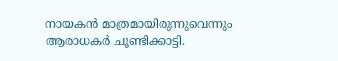നായകന്‍ മാത്രമായിരുന്നുവെന്നും ആരാധകര്‍ ചൂണ്ടിക്കാട്ടി.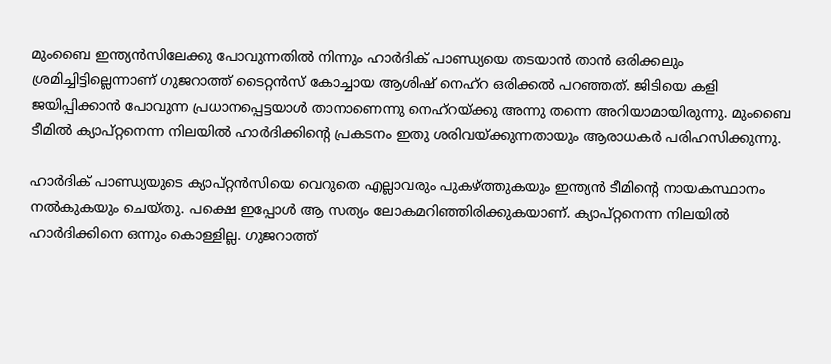മുംബൈ ഇന്ത്യന്‍സിലേക്കു പോവുന്നതില്‍ നിന്നും ഹാര്‍ദിക് പാണ്ഡ്യയെ തടയാന്‍ താന്‍ ഒരിക്കലും ശ്രമിച്ചിട്ടില്ലെന്നാണ് ഗുജറാത്ത് ടൈറ്റന്‍സ് കോച്ചായ ആശിഷ് നെഹ്‌റ ഒരിക്കല്‍ പറഞ്ഞത്. ജിടിയെ കളി ജയിപ്പിക്കാന്‍ പോവുന്ന പ്രധാനപ്പെട്ടയാള്‍ താനാണെന്നു നെഹ്‌റയ്ക്കു അന്നു തന്നെ അറിയാമായിരുന്നു. മുംബൈ ടീമില്‍ ക്യാപ്റ്റനെന്ന നിലയില്‍ ഹാര്‍ദിക്കിന്റെ പ്രകടനം ഇതു ശരിവയ്ക്കുന്നതായും ആരാധകര്‍ പരിഹസിക്കുന്നു.

ഹാര്‍ദിക് പാണ്ഡ്യയുടെ ക്യാപ്റ്റന്‍സിയെ വെറുതെ എല്ലാവരും പുകഴ്ത്തുകയും ഇന്ത്യന്‍ ടീമിന്റെ നായകസ്ഥാനം നല്‍കുകയും ചെയ്തു. പക്ഷെ ഇപ്പോള്‍ ആ സത്യം ലോകമറിഞ്ഞിരിക്കുകയാണ്. ക്യാപ്റ്റനെന്ന നിലയില്‍ ഹാര്‍ദിക്കിനെ ഒന്നും കൊള്ളില്ല. ഗുജറാത്ത്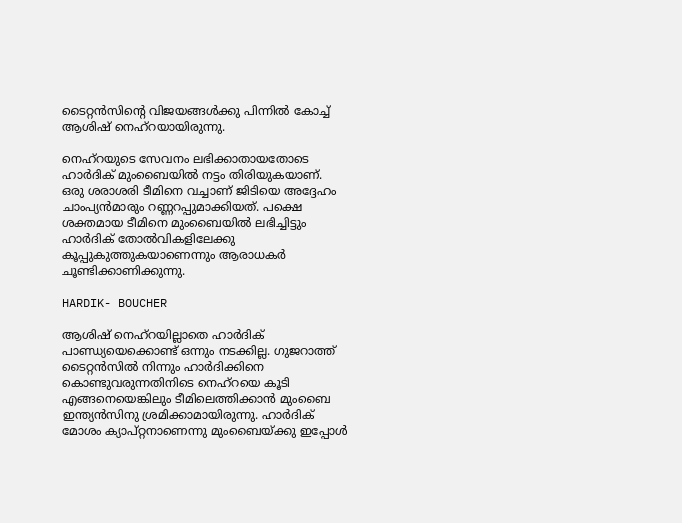ടൈറ്റന്‍സിന്റെ വിജയങ്ങള്‍ക്കു പിന്നില്‍ കോച്ച് ആശിഷ് നെഹ്‌റയായിരുന്നു.

നെഹ്‌റയുടെ സേവനം ലഭിക്കാതായതോടെ ഹാര്‍ദിക് മുംബൈയില്‍ നട്ടം തിരിയുകയാണ്. ഒരു ശരാശരി ടീമിനെ വച്ചാണ് ജിടിയെ അദ്ദേഹം ചാംപ്യന്‍മാരും റണ്ണറപ്പുമാക്കിയത്. പക്ഷെ ശക്തമായ ടീമിനെ മുംബൈയില്‍ ലഭിച്ചിട്ടും ഹാര്‍ദിക് തോല്‍വികളിലേക്കു കൂപ്പുകുത്തുകയാണെന്നും ആരാധകര്‍ ചൂണ്ടിക്കാണിക്കുന്നു.

HARDIK- BOUCHER

ആശിഷ് നെഹ്‌റയില്ലാതെ ഹാര്‍ദിക് പാണ്ഡ്യയെക്കൊണ്ട് ഒന്നും നടക്കില്ല. ഗുജറാത്ത് ടൈറ്റന്‍സില്‍ നിന്നും ഹാര്‍ദിക്കിനെ കൊണ്ടുവരുന്നതിനിടെ നെഹ്‌റയെ കൂടി എങ്ങനെയെങ്കിലും ടീമിലെത്തിക്കാന്‍ മുംബൈ ഇന്ത്യന്‍സിനു ശ്രമിക്കാമായിരുന്നു. ഹാര്‍ദിക് മോശം ക്യാപ്റ്റനാണെന്നു മുംബൈയ്ക്കു ഇപ്പോള്‍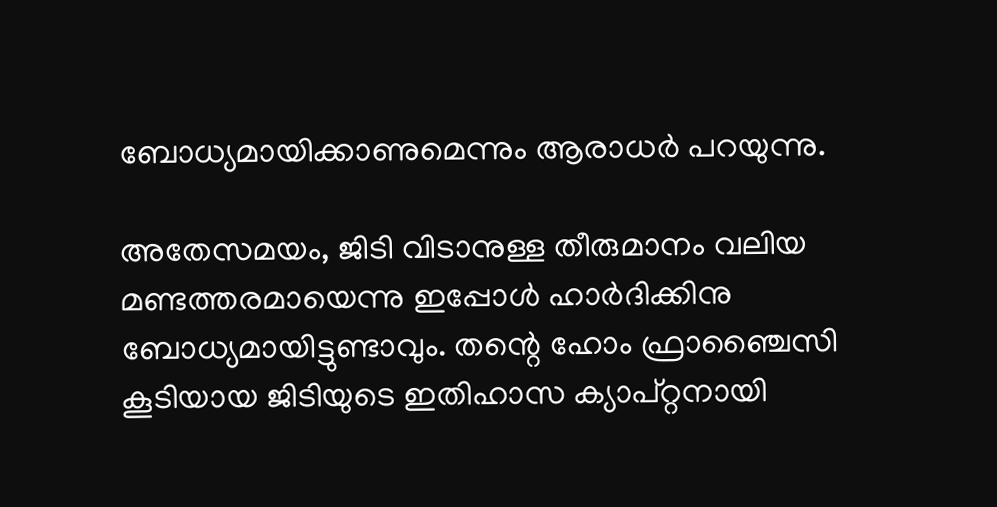ബോധ്യമായിക്കാണുമെന്നും ആരാധര്‍ പറയുന്നു.

അതേസമയം, ജിടി വിടാനുള്ള തീരുമാനം വലിയ മണ്ടത്തരമായെന്നു ഇപ്പോള്‍ ഹാര്‍ദിക്കിനു ബോധ്യമായിട്ടുണ്ടാവും. തന്റെ ഹോം ഫ്രാഞ്ചൈസി കൂടിയായ ജിടിയുടെ ഇതിഹാസ ക്യാപ്റ്റനായി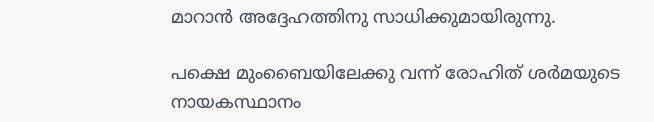മാറാന്‍ അദ്ദേഹത്തിനു സാധിക്കുമായിരുന്നു.

പക്ഷെ മുംബൈയിലേക്കു വന്ന് രോഹിത് ശര്‍മയുടെ നായകസ്ഥാനം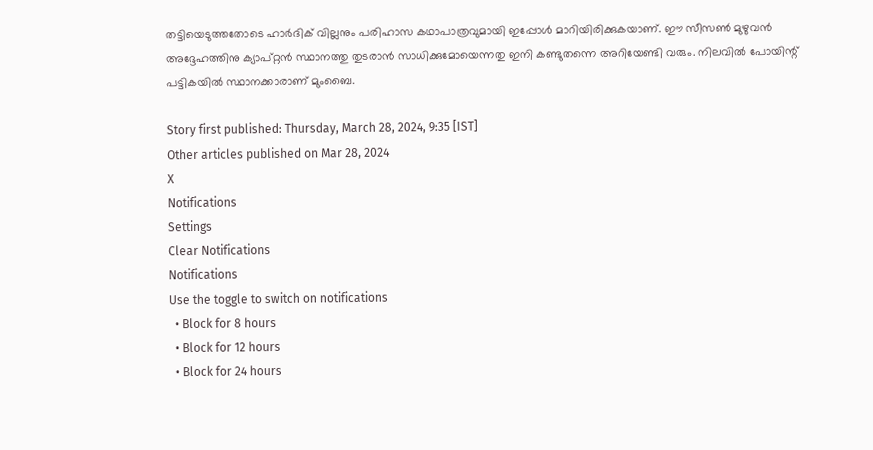തട്ടിയെടുത്തതോടെ ഹാര്‍ദിക് വില്ലനും പരിഹാസ കഥാപാത്രവുമായി ഇപ്പോള്‍ മാറിയിരിക്കുകയാണ്. ഈ സീസണ്‍ മുഴുവന്‍ അദ്ദേഹത്തിനു ക്യാപ്റ്റന്‍ സ്ഥാനത്തു തുടരാന്‍ സാധിക്കുമോയെന്നതു ഇനി കണ്ടുതന്നെ അറിയേണ്ടി വരും. നിലവില്‍ പോയിന്റ് പട്ടികയില്‍ സ്ഥാനക്കാരാണ് മുംബൈ.

Story first published: Thursday, March 28, 2024, 9:35 [IST]
Other articles published on Mar 28, 2024
X
Notifications
Settings
Clear Notifications
Notifications
Use the toggle to switch on notifications
  • Block for 8 hours
  • Block for 12 hours
  • Block for 24 hours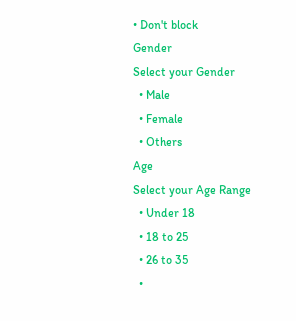• Don't block
Gender
Select your Gender
  • Male
  • Female
  • Others
Age
Select your Age Range
  • Under 18
  • 18 to 25
  • 26 to 35
  •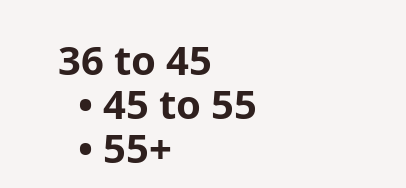36 to 45
  • 45 to 55
  • 55+